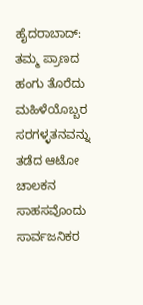ಹೈದರಾಬಾದ್: ತಮ್ಮ ಪ್ರಾಣದ ಹಂಗು ತೊರೆದು ಮಹಿಳೆಯೊಬ್ಬರ ಸರಗಳ್ಳತನವನ್ನು ತಡೆದ ಆಟೋ ಚಾಲಕನ ಸಾಹಸವೊಂದು ಸಾರ್ವಜನಿಕರ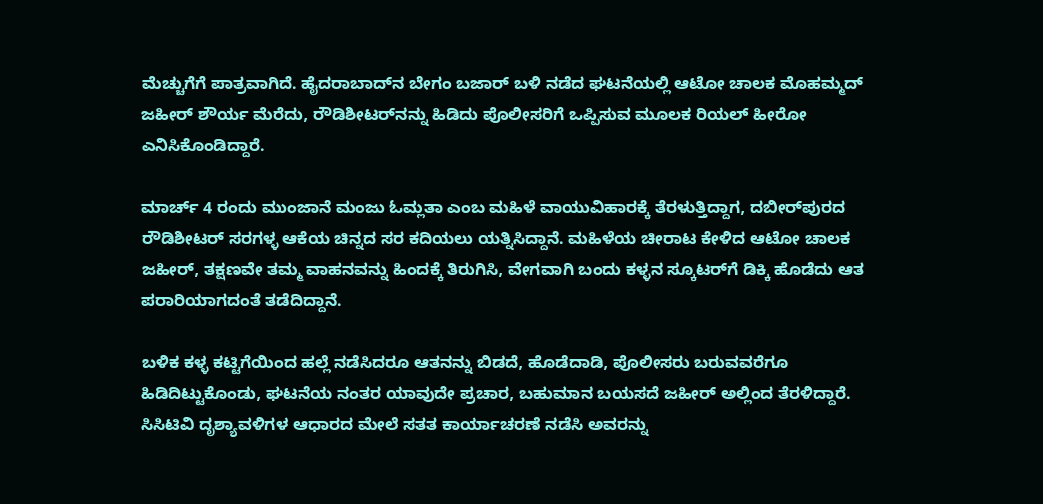ಮೆಚ್ಚುಗೆಗೆ ಪಾತ್ರವಾಗಿದೆ. ಹೈದರಾಬಾದ್‌ನ ಬೇಗಂ ಬಜಾರ್ ಬಳಿ ನಡೆದ ಘಟನೆಯಲ್ಲಿ ಆಟೋ ಚಾಲಕ ಮೊಹಮ್ಮದ್ ಜಹೀರ್ ಶೌರ್ಯ ಮೆರೆದು, ರೌಡಿಶೀಟರ್‌ನನ್ನು ಹಿಡಿದು ಪೊಲೀಸರಿಗೆ ಒಪ್ಪಿಸುವ ಮೂಲಕ ರಿಯಲ್ ಹೀರೋ ಎನಿಸಿಕೊಂಡಿದ್ದಾರೆ.

ಮಾರ್ಚ್ 4 ರಂದು ಮುಂಜಾನೆ ಮಂಜು ಓಮ್ಲತಾ ಎಂಬ ಮಹಿಳೆ ವಾಯುವಿಹಾರಕ್ಕೆ ತೆರಳುತ್ತಿದ್ದಾಗ, ದಬೀರ್‌ಪುರದ ರೌಡಿಶೀಟರ್ ಸರಗಳ್ಳ ಆಕೆಯ ಚಿನ್ನದ ಸರ ಕದಿಯಲು ಯತ್ನಿಸಿದ್ದಾನೆ. ಮಹಿಳೆಯ ಚೀರಾಟ ಕೇಳಿದ ಆಟೋ ಚಾಲಕ ಜಹೀರ್, ತಕ್ಷಣವೇ ತಮ್ಮ ವಾಹನವನ್ನು ಹಿಂದಕ್ಕೆ ತಿರುಗಿಸಿ, ವೇಗವಾಗಿ ಬಂದು ಕಳ್ಳನ ಸ್ಕೂಟರ್‌ಗೆ ಡಿಕ್ಕಿ ಹೊಡೆದು ಆತ ಪರಾರಿಯಾಗದಂತೆ ತಡೆದಿದ್ದಾನೆ.

ಬಳಿಕ ಕಳ್ಳ ಕಟ್ಟಿಗೆಯಿಂದ ಹಲ್ಲೆ ನಡೆಸಿದರೂ ಆತನನ್ನು ಬಿಡದೆ, ಹೊಡೆದಾಡಿ, ಪೊಲೀಸರು ಬರುವವರೆಗೂ ಹಿಡಿದಿಟ್ಟುಕೊಂಡು, ಘಟನೆಯ ನಂತರ ಯಾವುದೇ ಪ್ರಚಾರ, ಬಹುಮಾನ ಬಯಸದೆ ಜಹೀರ್ ಅಲ್ಲಿಂದ ತೆರಳಿದ್ದಾರೆ. ಸಿಸಿಟಿವಿ ದೃಶ್ಯಾವಳಿಗಳ ಆಧಾರದ ಮೇಲೆ ಸತತ ಕಾರ್ಯಾಚರಣೆ ನಡೆಸಿ ಅವರನ್ನು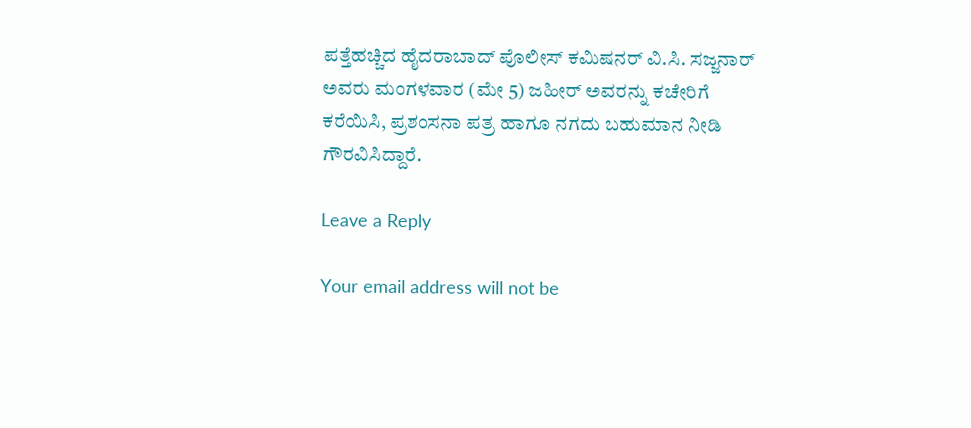ಪತ್ತೆಹಚ್ಚಿದ ಹೈದರಾಬಾದ್ ಪೊಲೀಸ್ ಕಮಿಷನರ್ ವಿ.ಸಿ. ಸಜ್ಜನಾರ್ ಅವರು ಮಂಗಳವಾರ (ಮೇ 5) ಜಹೀರ್ ಅವರನ್ನು ಕಚೇರಿಗೆ ಕರೆಯಿಸಿ, ಪ್ರಶಂಸನಾ ಪತ್ರ ಹಾಗೂ ನಗದು ಬಹುಮಾನ ನೀಡಿ ಗೌರವಿಸಿದ್ದಾರೆ.

Leave a Reply

Your email address will not be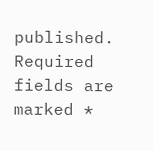published. Required fields are marked *